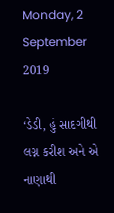Monday, 2 September 2019

‘ડેડી, હું સાદગીથી લગ્ન કરીશ અને એ નાણાથી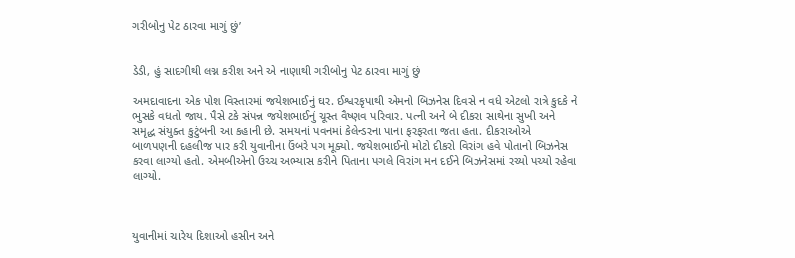ગરીબોનુ પેટ ઠારવા માગું છું’


ડેડી, હું સાદગીથી લગ્ન કરીશ અને એ નાણાથી ગરીબોનુ પેટ ઠારવા માગું છું

અમદાવાદના એક પોશ વિસ્તારમાં જયેશભાઈનું ઘર. ઈશ્વરકૃપાથી એમનો બિઝનેસ દિવસે ન વધે એટલો રાત્રે કુદકે ને ભુસકે વધતો જાય. પૈસે ટકે સંપન્ન જયેશભાઈનું ચૂસ્ત વૈષ્ણવ પરિવાર. પત્ની અને બે દીકરા સાથેના સુખી અને સમૃદ્ધ સંયુક્ત કુટુંબની આ કહાની છે. સમયનાં પવનમાં કેલેન્ડરના પાના ફરફરતા જતા હતા. દીકરાઓએ બાળપણની દહલીજ પાર કરી યુવાનીના ઉંબરે પગ મૂક્યો. જયેશભાઈનો મોટો દીકરો વિરાંગ હવે પોતાનો બિઝનેસ કરવા લાગ્યો હતો. એમબીએનો ઉચ્ચ અભ્યાસ કરીને પિતાના પગલે વિરાંગ મન દઈને બિઝનેસમાં રચ્યો પચ્યો રહેવા લાગ્યો.



યુવાનીમાં ચારેય દિશાઓ હસીન અને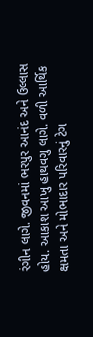રંગીન લાગે. જીવનમાં ભરપુર આનંદ અને ઉલ્લાસ હોય. આકાશ આખુ હાથવગુ લાગે. વળી આર્થિક ક્ષમતા અને મોભાદાર પરિવારનું ટેગ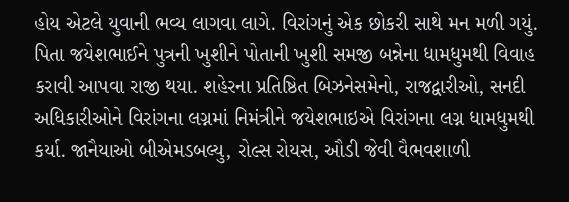હોય એટલે યુવાની ભવ્ય લાગવા લાગે. વિરાંગનું એક છોકરી સાથે મન મળી ગયું. પિતા જયેશભાઈને પુત્રની ખુશીને પોતાની ખુશી સમજી બન્નેના ધામધુમથી વિવાહ કરાવી આપવા રાજી થયા. શહેરના પ્રતિષ્ઠિત બિઝનેસમેનો, રાજદ્વારીઓ, સનદી અધિકારીઓને વિરાંગના લગ્નમાં નિમંત્રીને જયેશભાઇએ વિરાંગના લગ્ન ધામધુમથી કર્યા. જાનૈયાઓ બીએમડબલ્યુ, રોલ્સ રોયસ, ઔડી જેવી વૈભવશાળી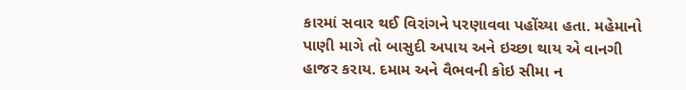કારમાં સવાર થઈ વિરાંગને પરણાવવા પહોંચ્યા હતા. મહેમાનો પાણી માગે તો બાસુદી અપાય અને ઇચ્છા થાય એ વાનગી હાજર કરાય. દમામ અને વૈભવની કોઇ સીમા ન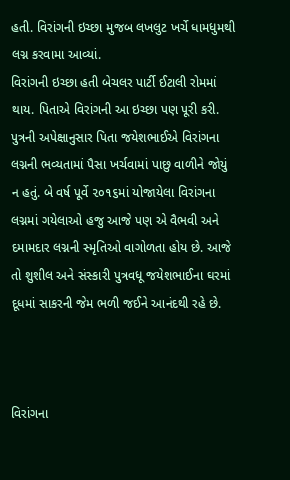હતી. વિરાંગની ઇચ્છા મુજબ લખલુટ ખર્ચે ધામધુમથી લગ્ન કરવામા આવ્યાં.
વિરાંગની ઇચ્છા હતી બેચલર પાર્ટી ઈટાલી રોમમાં થાય. પિતાએ વિરાંગની આ ઇચ્છા પણ પૂરી કરી. પુત્રની અપેક્ષાનુસાર પિતા જયેશભાઈએ વિરાંગના લગ્નની ભવ્યતામાં પૈસા ખર્ચવામાં પાછુ વાળીને જોયું ન હતું. બે વર્ષ પૂર્વે ૨૦૧૬માં યોજાયેલા વિરાંગના લગ્નમાં ગયેલાઓ હજુ આજે પણ એ વૈભવી અને દમામદાર લગ્નની સ્મૃતિઓ વાગોળતા હોય છે. આજે તો શુશીલ અને સંસ્કારી પુત્રવધૂ જયેશભાઈના ઘરમાં દૂધમાં સાકરની જેમ ભળી જઈને આનંદથી રહે છે.



વિરાંગના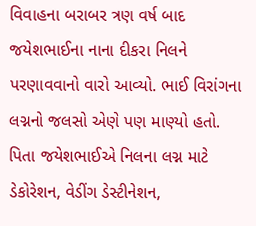વિવાહના બરાબર ત્રણ વર્ષ બાદ જયેશભાઈના નાના દીકરા નિલને પરણાવવાનો વારો આવ્યો. ભાઈ વિરાંગના લગ્નનો જલસો એણે પણ માણ્યો હતો. પિતા જયેશભાઈએ નિલના લગ્ન માટે ડેકોરેશન, વેડીંગ ડેસ્ટીનેશન,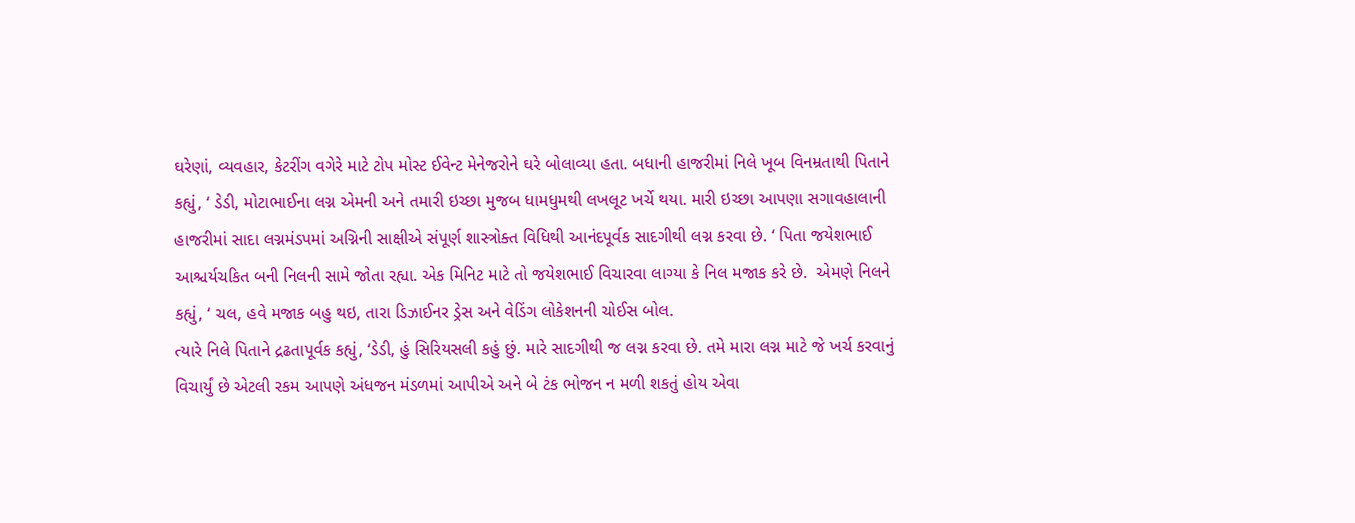ઘરેણાં, વ્યવહાર, કેટરીંગ વગેરે માટે ટોપ મોસ્ટ ઈવેન્ટ મેનેજરોને ઘરે બોલાવ્યા હતા. બધાની હાજરીમાં નિલે ખૂબ વિનમ્રતાથી પિતાને કહ્યું, ‘ ડેડી, મોટાભાઈના લગ્ન એમની અને તમારી ઇચ્છા મુજબ ધામધુમથી લખલૂટ ખર્ચે થયા. મારી ઇચ્છા આપણા સગાવહાલાની હાજરીમાં સાદા લગ્નમંડપમાં અગ્નિની સાક્ષીએ સંપૂર્ણ શાસ્ત્રોક્ત વિધિથી આનંદપૂર્વક સાદગીથી લગ્ન કરવા છે. ‘ પિતા જયેશભાઈ આશ્ચર્યચકિત બની નિલની સામે જોતા રહ્યા. એક મિનિટ માટે તો જયેશભાઈ વિચારવા લાગ્યા કે નિલ મજાક કરે છે.  એમણે નિલને કહ્યું, ‘ ચલ, હવે મજાક બહુ થઇ, તારા ડિઝાઈનર ડ્રેસ અને વેડિંગ લોકેશનની ચોઈસ બોલ.
ત્યારે નિલે પિતાને દ્રઢતાપૂર્વક કહ્યું, ‘ડેડી, હું સિરિયસલી કહું છું. મારે સાદગીથી જ લગ્ન કરવા છે. તમે મારા લગ્ન માટે જે ખર્ચ કરવાનું વિચાર્યું છે એટલી રકમ આપણે અંધજન મંડળમાં આપીએ અને બે ટંક ભોજન ન મળી શકતું હોય એવા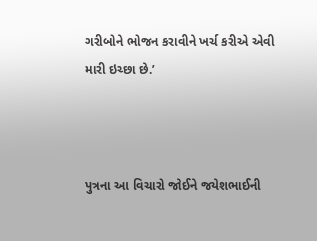ગરીબોને ભોજન કરાવીને ખર્ચ કરીએ એવી મારી ઇચ્છા છે.’



પુત્રના આ વિચારો જોઈને જયેશભાઈની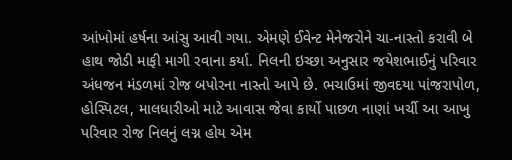આંખોમાં હર્ષના આંસુ આવી ગયા. એમણે ઈવેન્ટ મેનેજરોને ચા-નાસ્તો કરાવી બે હાથ જોડી માફી માગી રવાના કર્યા. નિલની ઇચ્છા અનુસાર જયેશભાઈનું પરિવાર અંધજન મંડળમાં રોજ બપોરના નાસ્તો આપે છે. ભચાઉમાં જીવદયા પાંજરાપોળ, હોસ્પિટલ, માલધારીઓ માટે આવાસ જેવા કાર્યો પાછળ નાણાં ખર્ચી આ આખુ પરિવાર રોજ નિલનું લગ્ન હોય એમ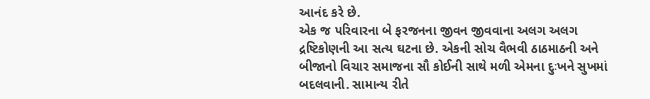આનંદ કરે છે.
એક જ પરિવારના બે ફરજનના જીવન જીવવાના અલગ અલગ દ્રષ્ટિકોણની આ સત્ય ઘટના છે. એકની સોચ વૈભવી ઠાઠમાઠની અને બીજાનો વિચાર સમાજના સૌ કોઈની સાથે મળી એમના દુઃખને સુખમાં બદલવાની. સામાન્ય રીતે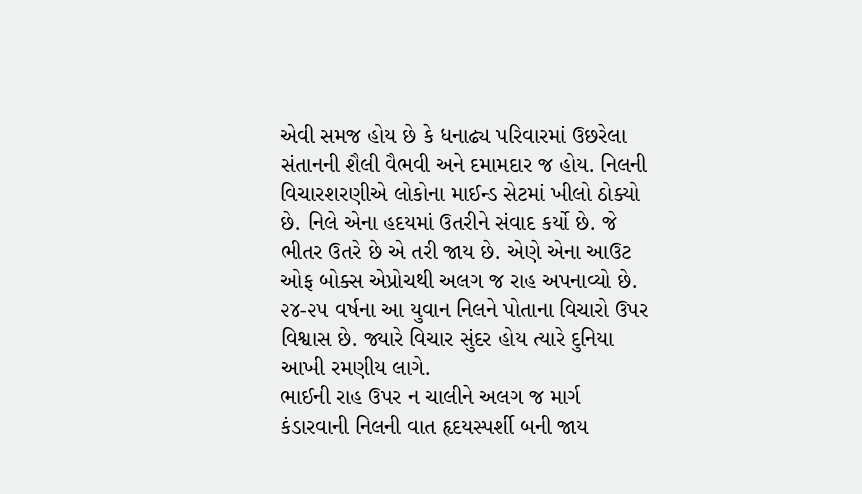એવી સમજ હોય છે કે ધનાઢ્ય પરિવારમાં ઉછરેલા સંતાનની શૈલી વૈભવી અને દમામદાર જ હોય. નિલની વિચારશરણીએ લોકોના માઈન્ડ સેટમાં ખીલો ઠોક્યો છે. નિલે એના હદયમાં ઉતરીને સંવાદ કર્યો છે. જે ભીતર ઉતરે છે એ તરી જાય છે. એણે એના આઉટ ઓફ બોક્સ એપ્રોચથી અલગ જ રાહ અપનાવ્યો છે. ૨૪-૨૫ વર્ષના આ યુવાન નિલને પોતાના વિચારો ઉપર વિશ્વાસ છે. જ્યારે વિચાર સુંદર હોય ત્યારે દુનિયા આખી રમણીય લાગે.
ભાઈની રાહ ઉપર ન ચાલીને અલગ જ માર્ગ કંડારવાની નિલની વાત હૃદયસ્પર્શી બની જાય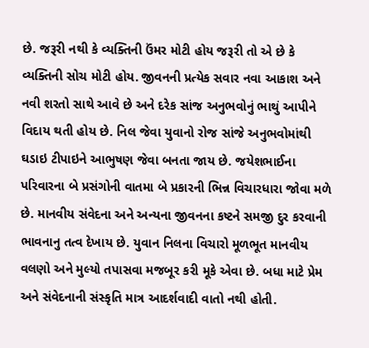છે. જરૂરી નથી કે વ્યક્તિની ઉંમર મોટી હોય જરૂરી તો એ છે કે વ્યક્તિની સોચ મોટી હોય. જીવનની પ્રત્યેક સવાર નવા આકાશ અને નવી શરતો સાથે આવે છે અને દરેક સાંજ અનુભવોનું ભાથું આપીને વિદાય થતી હોય છે. નિલ જેવા યુવાનો રોજ સાંજે અનુભવોમાંથી ઘડાઇ ટીપાઇને આભુષણ જેવા બનતા જાય છે. જયેશભાઈના પરિવારના બે પ્રસંગોની વાતમા બે પ્રકારની ભિન્ન વિચારધારા જોવા મળે છે. માનવીય સંવેદના અને અન્યના જીવનના કષ્ટને સમજી દુર કરવાની ભાવનાનુ તત્વ દેખાય છે. યુવાન નિલના વિચારો મૂળભૂત માનવીય વલણો અને મુલ્યો તપાસવા મજબૂર કરી મૂકે એવા છે. બધા માટે પ્રેમ અને સંવેદનાની સંસ્કૃતિ માત્ર આદર્શવાદી વાતો નથી હોતી.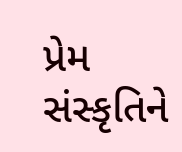પ્રેમ સંસ્કૃતિને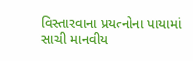વિસ્તારવાના પ્રયત્નોના પાયામાં સાચી માનવીય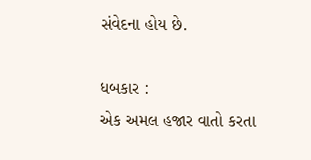સંવેદના હોય છે.

ધબકાર :
એક અમલ હજાર વાતો કરતા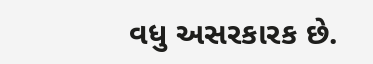વધુ અસરકારક છે.